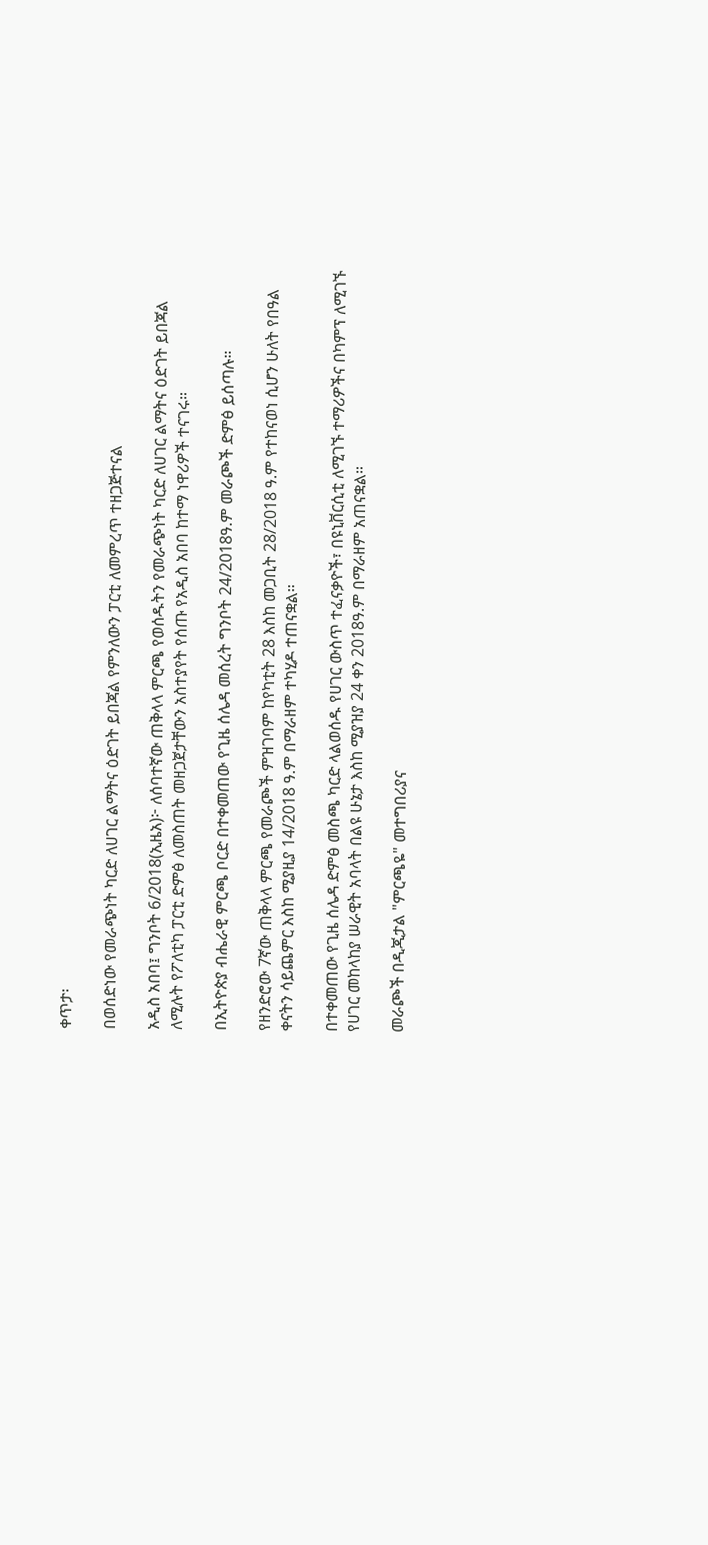ቀጥታ፡

በወሰድነው የመራጭነት ካርድ ለሀገር ልማትና ዕድገት ይበጃል የምንለውን ፓርቲ ለመምረጥ ተዘጋጅተናል

አዲስ አበባ፤ ግንቦት 6/2018(ኢዜአ)፦ ለሰባተኛው ጠቅላላ ምርጫ የወሰዱትን የመራጭነት ካርድ ለሀገር ልማትና ዕድገት ይበጃል ለሚሉት የፖለቲካ ፓርቲ ድምፅ ለመስጠት መዘጋጀታቸውን አስተያየት የሰጡ የአዲስ አበባ ከተማ ነዋሪዎች ተናገሩ።

በኢትዮጵያ ብሔራዊ ምርጫ ቦርድ በተቀመጠው የጊዜ ሰሌዳ መሰረት ግንቦት 24/2018ዓ.ም መራጮች ድምፅ ይሰጣሉ።

የዘንድሮው 7ኛው ጠቅላላ ምርጫ የመራጮች ምዝገባም ከየካቲት 28 እስከ መጋቢት 28/2018 ዓ.ም የተከናወነ ሲሆን ሁለት የበዓል ቀናትን ሳይጨምር እስከ ሚያዚያ 14/2018 ዓ.ም በማራዘም ተካሂዶ ተጠናቋል።

በተቀመጠው የጊዜ ሰሌዳ ድምፅ መስጫ ካርድ ላልወሰዱ የሀገር ውስጥ ተፈናቃዮች፣ በዩኒቨርሲቲ ለሚገኙ ተማሪዎችና በካምፕ ለሚገኙ የሀገር መከላከያ ሠራዊት አባላት በልዩ ሁኔታ እስከ ሚያዝያ 24 ቀን 2018ዓ.ም በማራዘም አጠናቋል።

መራጮች በዲጂታል "ምርጫዬ" መተግበሪያና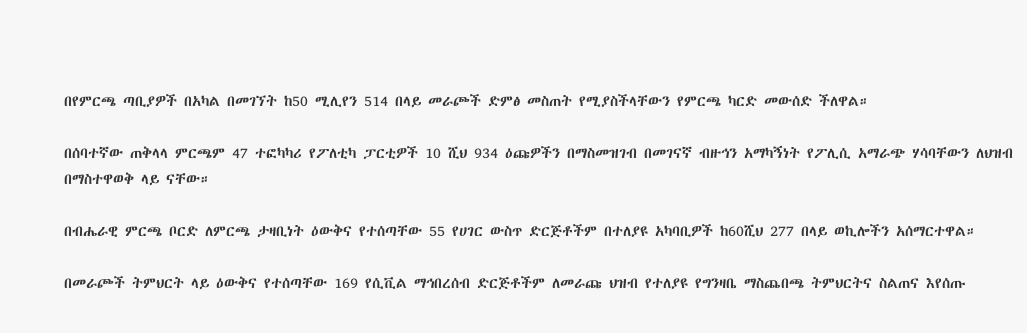በየምርጫ ጣቢያዎች በአካል በመገኘት ከ50 ሚሊየን 514 በላይ መራጮች ድምፅ መስጠት የሚያስችላቸውን የምርጫ ካርድ መውሰድ ችለዋል።

በሰባተኛው ጠቅላላ ምርጫም 47 ተፎካካሪ የፖለቲካ ፓርቲዎች 10 ሺህ 934 ዕጩዎችን በማስመዝገብ በመገናኛ ብዙኅን አማካኝነት የፖሊሲ አማራጭ ሃሳባቸውን ለህዝብ በማስተዋወቅ ላይ ናቸው።

በብሔራዊ ምርጫ ቦርድ ለምርጫ ታዛቢነት ዕውቅና የተሰጣቸው 55 የሀገር ውስጥ ድርጅቶችም በተለያዩ አካባቢዎች ከ60ሺህ 277 በላይ ወኪሎችን አሰማርተዋል።

በመራጮች ትምህርት ላይ ዕውቅና የተሰጣቸው 169 የሲቪል ማኅበረሰብ ድርጅቶችም ለመራጩ ህዝብ የተለያዩ የግንዛቤ ማስጨበጫ ትምህርትና ስልጠና እየሰጡ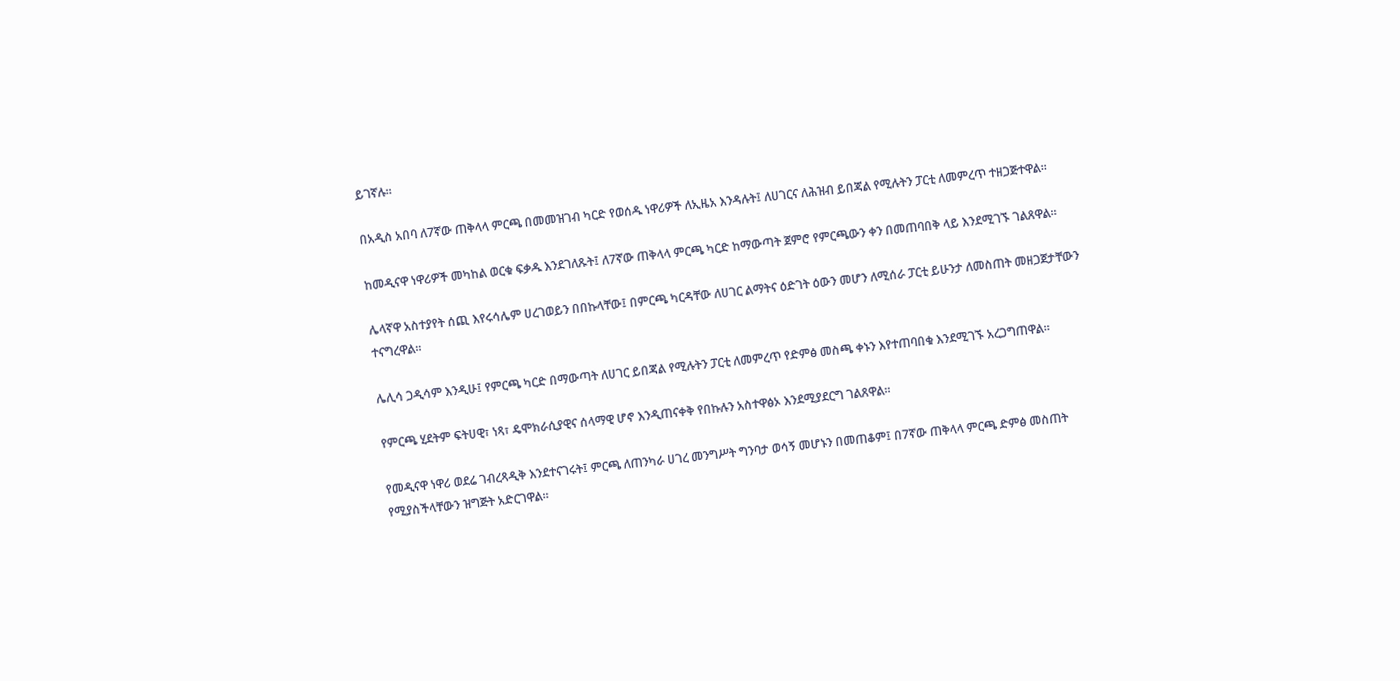ይገኛሉ።

በአዲስ አበባ ለ7ኛው ጠቅላላ ምርጫ በመመዝገብ ካርድ የወሰዱ ነዋሪዎች ለኢዜአ እንዳሉት፤ ለሀገርና ለሕዝብ ይበጃል የሚሉትን ፓርቲ ለመምረጥ ተዘጋጅተዋል።

ከመዲናዋ ነዋሪዎች መካከል ወርቁ ፍቃዱ እንደገለጹት፤ ለ7ኛው ጠቅላላ ምርጫ ካርድ ከማውጣት ጀምሮ የምርጫውን ቀን በመጠባበቅ ላይ እንደሚገኙ ገልጸዋል።

ሌላኛዋ አስተያየት ሰጪ እየሩሳሌም ሀረገወይን በበኩላቸው፤ በምርጫ ካርዳቸው ለሀገር ልማትና ዕድገት ዕውን መሆን ለሚሰራ ፓርቲ ይሁንታ ለመስጠት መዘጋጀታቸውን ተናግረዋል።

ሌሊሳ ጋዲሳም እንዲሁ፤ የምርጫ ካርድ በማውጣት ለሀገር ይበጃል የሚሉትን ፓርቲ ለመምረጥ የድምፅ መስጫ ቀኑን እየተጠባበቁ እንደሚገኙ አረጋግጠዋል።

የምርጫ ሂደትም ፍትሀዊ፣ ነጻ፣ ዴሞክራሲያዊና ሰላማዊ ሆኖ እንዲጠናቀቅ የበኩሉን አስተዋፅኦ እንደሚያደርግ ገልጸዋል።

የመዲናዋ ነዋሪ ወደሬ ገብረጻዲቅ እንደተናገሩት፤ ምርጫ ለጠንካራ ሀገረ መንግሥት ግንባታ ወሳኝ መሆኑን በመጠቆም፤ በ7ኛው ጠቅላላ ምርጫ ድምፅ መስጠት የሚያስችላቸውን ዝግጅት አድርገዋል።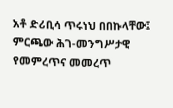አቶ ድሪቢሳ ጥሩነህ በበኩላቸው፤ ምርጫው ሕገ-መንግሥታዊ የመምረጥና መመረጥ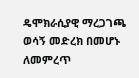ዴሞክራሲያዊ ማረጋገጫ ወሳኝ መድረክ በመሆኑ ለመምረጥ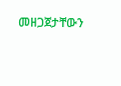መዘጋጀታቸውን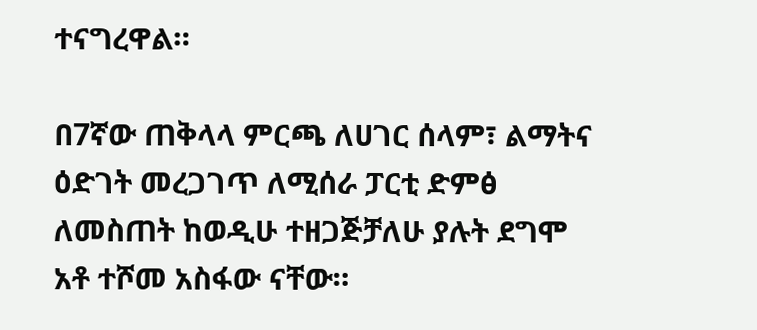ተናግረዋል።

በ7ኛው ጠቅላላ ምርጫ ለሀገር ሰላም፣ ልማትና ዕድገት መረጋገጥ ለሚሰራ ፓርቲ ድምፅ ለመስጠት ከወዲሁ ተዘጋጅቻለሁ ያሉት ደግሞ አቶ ተሾመ አስፋው ናቸው።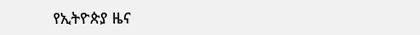የኢትዮጵያ ዜና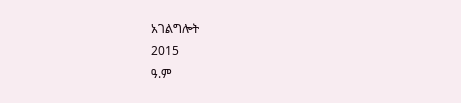አገልግሎት
2015
ዓ.ም